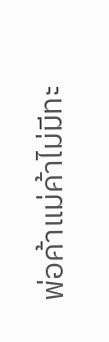พ่อค้าแม่ค้าไม่มีทะ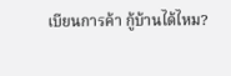เบียนการค้า กู้บ้านได้ไหม?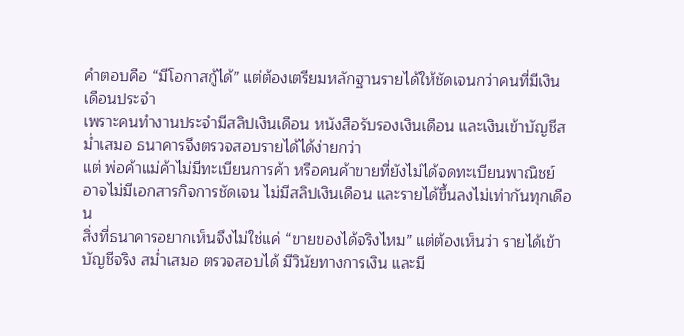คำตอบคือ “มีโอกาสกู้ได้” แต่ต้องเตรียมหลักฐานรายได้ให้ชัดเจนกว่าคนที่มีเงินเดือนประจำ
เพราะคนทำงานประจำมีสลิปเงินเดือน หนังสือรับรองเงินเดือน และเงินเข้าบัญชีสม่ำเสมอ ธนาคารจึงตรวจสอบรายได้ได้ง่ายกว่า
แต่ พ่อค้าแม่ค้าไม่มีทะเบียนการค้า หรือคนค้าขายที่ยังไม่ได้จดทะเบียนพาณิชย์ อาจไม่มีเอกสารกิจการชัดเจน ไม่มีสลิปเงินเดือน และรายได้ขึ้นลงไม่เท่ากันทุกเดือน
สิ่งที่ธนาคารอยากเห็นจึงไม่ใช่แค่ “ขายของได้จริงไหม” แต่ต้องเห็นว่า รายได้เข้าบัญชีจริง สม่ำเสมอ ตรวจสอบได้ มีวินัยทางการเงิน และมี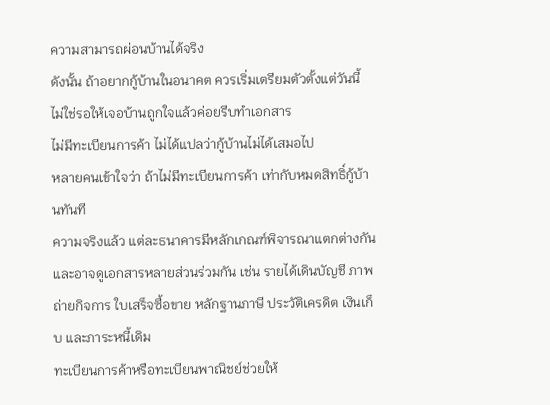ความสามารถผ่อนบ้านได้จริง
ดังนั้น ถ้าอยากกู้บ้านในอนาคต ควรเริ่มเตรียมตัวตั้งแต่วันนี้ ไม่ใช่รอให้เจอบ้านถูกใจแล้วค่อยรีบทำเอกสาร
ไม่มีทะเบียนการค้า ไม่ได้แปลว่ากู้บ้านไม่ได้เสมอไป
หลายคนเข้าใจว่า ถ้าไม่มีทะเบียนการค้า เท่ากับหมดสิทธิ์กู้บ้านทันที
ความจริงแล้ว แต่ละธนาคารมีหลักเกณฑ์พิจารณาแตกต่างกัน และอาจดูเอกสารหลายส่วนร่วมกัน เช่น รายได้เดินบัญชี ภาพถ่ายกิจการ ใบเสร็จซื้อขาย หลักฐานภาษี ประวัติเครดิต เงินเก็บ และภาระหนี้เดิม
ทะเบียนการค้าหรือทะเบียนพาณิชย์ช่วยให้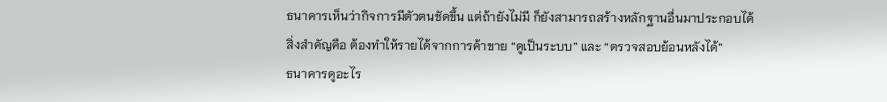ธนาคารเห็นว่ากิจการมีตัวตนชัดขึ้น แต่ถ้ายังไม่มี ก็ยังสามารถสร้างหลักฐานอื่นมาประกอบได้
สิ่งสำคัญคือ ต้องทำให้รายได้จากการค้าขาย “ดูเป็นระบบ” และ “ตรวจสอบย้อนหลังได้”
ธนาคารดูอะไร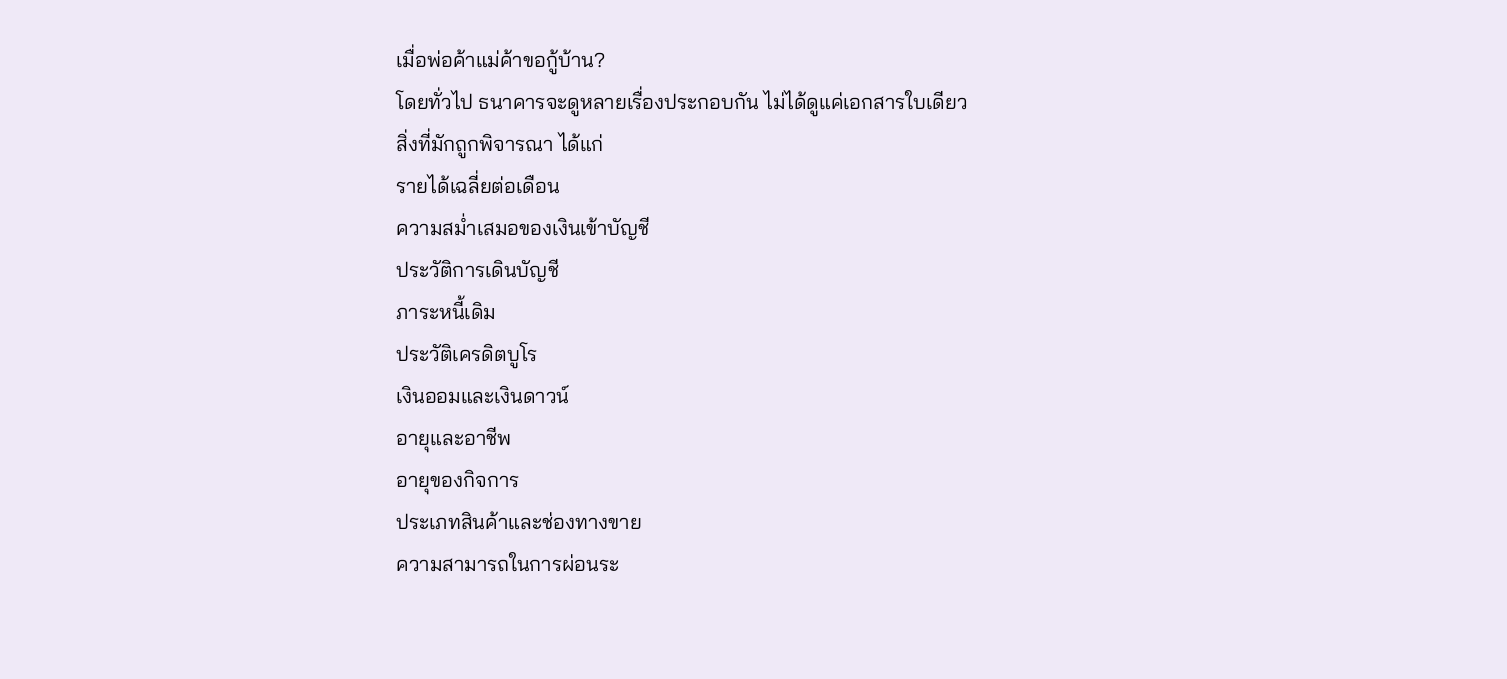เมื่อพ่อค้าแม่ค้าขอกู้บ้าน?
โดยทั่วไป ธนาคารจะดูหลายเรื่องประกอบกัน ไม่ได้ดูแค่เอกสารใบเดียว
สิ่งที่มักถูกพิจารณา ได้แก่
รายได้เฉลี่ยต่อเดือน
ความสม่ำเสมอของเงินเข้าบัญชี
ประวัติการเดินบัญชี
ภาระหนี้เดิม
ประวัติเครดิตบูโร
เงินออมและเงินดาวน์
อายุและอาชีพ
อายุของกิจการ
ประเภทสินค้าและช่องทางขาย
ความสามารถในการผ่อนระ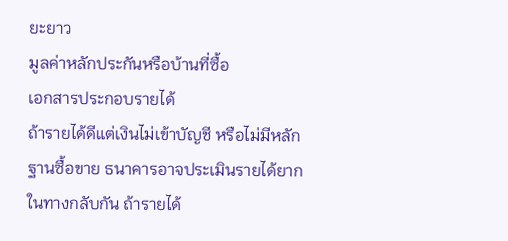ยะยาว
มูลค่าหลักประกันหรือบ้านที่ซื้อ
เอกสารประกอบรายได้
ถ้ารายได้ดีแต่เงินไม่เข้าบัญชี หรือไม่มีหลักฐานซื้อขาย ธนาคารอาจประเมินรายได้ยาก
ในทางกลับกัน ถ้ารายได้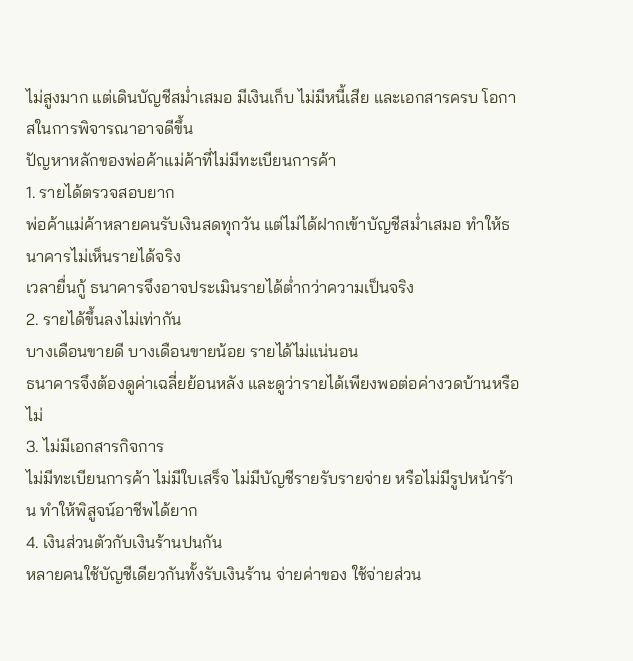ไม่สูงมาก แต่เดินบัญชีสม่ำเสมอ มีเงินเก็บ ไม่มีหนี้เสีย และเอกสารครบ โอกาสในการพิจารณาอาจดีขึ้น
ปัญหาหลักของพ่อค้าแม่ค้าที่ไม่มีทะเบียนการค้า
1. รายได้ตรวจสอบยาก
พ่อค้าแม่ค้าหลายคนรับเงินสดทุกวัน แต่ไม่ได้ฝากเข้าบัญชีสม่ำเสมอ ทำให้ธนาคารไม่เห็นรายได้จริง
เวลายื่นกู้ ธนาคารจึงอาจประเมินรายได้ต่ำกว่าความเป็นจริง
2. รายได้ขึ้นลงไม่เท่ากัน
บางเดือนขายดี บางเดือนขายน้อย รายได้ไม่แน่นอน
ธนาคารจึงต้องดูค่าเฉลี่ยย้อนหลัง และดูว่ารายได้เพียงพอต่อค่างวดบ้านหรือไม่
3. ไม่มีเอกสารกิจการ
ไม่มีทะเบียนการค้า ไม่มีใบเสร็จ ไม่มีบัญชีรายรับรายจ่าย หรือไม่มีรูปหน้าร้าน ทำให้พิสูจน์อาชีพได้ยาก
4. เงินส่วนตัวกับเงินร้านปนกัน
หลายคนใช้บัญชีเดียวกันทั้งรับเงินร้าน จ่ายค่าของ ใช้จ่ายส่วน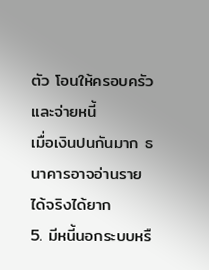ตัว โอนให้ครอบครัว และจ่ายหนี้
เมื่อเงินปนกันมาก ธนาคารอาจอ่านรายได้จริงได้ยาก
5. มีหนี้นอกระบบหรื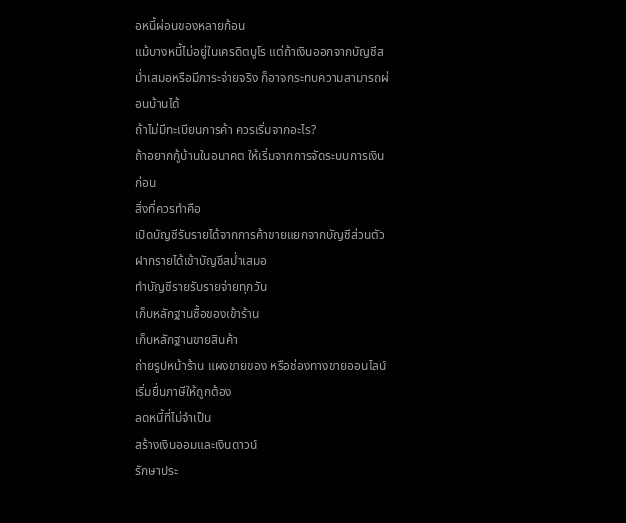อหนี้ผ่อนของหลายก้อน
แม้บางหนี้ไม่อยู่ในเครดิตบูโร แต่ถ้าเงินออกจากบัญชีสม่ำเสมอหรือมีภาระจ่ายจริง ก็อาจกระทบความสามารถผ่อนบ้านได้
ถ้าไม่มีทะเบียนการค้า ควรเริ่มจากอะไร?
ถ้าอยากกู้บ้านในอนาคต ให้เริ่มจากการจัดระบบการเงินก่อน
สิ่งที่ควรทำคือ
เปิดบัญชีรับรายได้จากการค้าขายแยกจากบัญชีส่วนตัว
ฝากรายได้เข้าบัญชีสม่ำเสมอ
ทำบัญชีรายรับรายจ่ายทุกวัน
เก็บหลักฐานซื้อของเข้าร้าน
เก็บหลักฐานขายสินค้า
ถ่ายรูปหน้าร้าน แผงขายของ หรือช่องทางขายออนไลน์
เริ่มยื่นภาษีให้ถูกต้อง
ลดหนี้ที่ไม่จำเป็น
สร้างเงินออมและเงินดาวน์
รักษาประ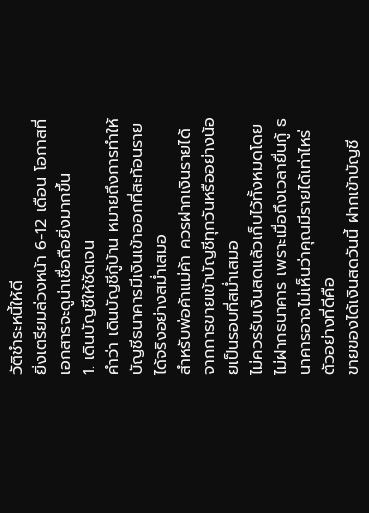วัติชำระหนี้ให้ดี
ยิ่งเตรียมล่วงหน้า 6-12 เดือน โอกาสที่เอกสารจะดูน่าเชื่อถือยิ่งมากขึ้น
1. เดินบัญชีให้ชัดเจน
คำว่า เดินบัญชีกู้บ้าน หมายถึงการทำให้บัญชีธนาคารมีเงินเข้าออกที่สะท้อนรายได้จริงอย่างสม่ำเสมอ
สำหรับพ่อค้าแม่ค้า ควรฝากเงินรายได้จากการขายเข้าบัญชีทุกวันหรืออย่างน้อยเป็นรอบที่สม่ำเสมอ
ไม่ควรรับเงินสดแล้วเก็บไว้ทั้งหมดโดยไม่ฝากธนาคาร เพราะเมื่อถึงเวลายื่นกู้ ธนาคารอาจไม่เห็นว่าคุณมีรายได้เท่าไหร่
ตัวอย่างที่ดีคือ
ขายของได้เงินสดวันนี้ ฝากเข้าบัญชี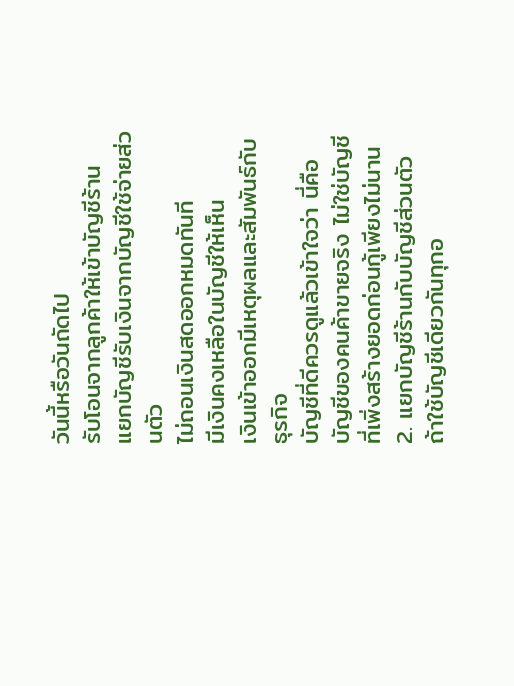วันนี้หรือวันถัดไป
รับโอนจากลูกค้าให้เข้าบัญชีร้าน
แยกบัญชีรับเงินจากบัญชีใช้จ่ายส่วนตัว
ไม่ถอนเงินสดออกหมดทันที
มีเงินคงเหลือในบัญชีให้เห็น
เงินเข้าออกมีเหตุผลและสัมพันธ์กับธุรกิจ
บัญชีที่ดีควรดูแล้วเข้าใจว่า นี่คือบัญชีของคนค้าขายจริง ไม่ใช่บัญชีที่เพิ่งสร้างยอดก่อนกู้เพียงไม่นาน
2. แยกบัญชีร้านกับบัญชีส่วนตัว
ถ้าใช้บัญชีเดียวกันทุกอ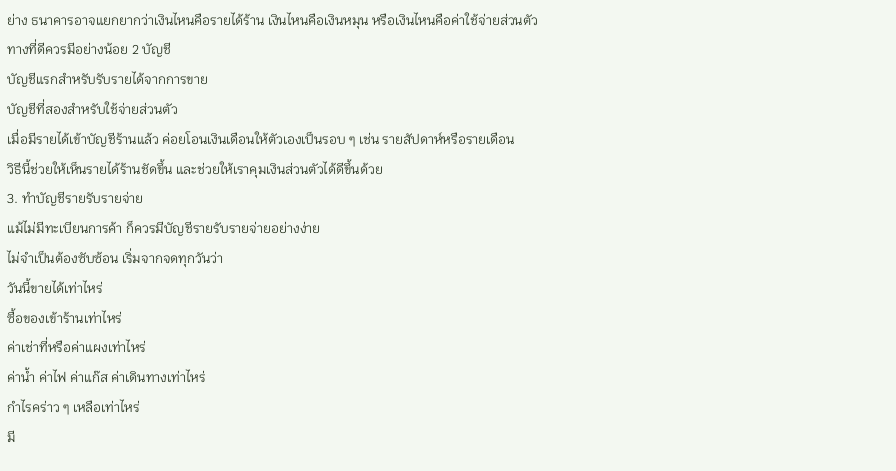ย่าง ธนาคารอาจแยกยากว่าเงินไหนคือรายได้ร้าน เงินไหนคือเงินหมุน หรือเงินไหนคือค่าใช้จ่ายส่วนตัว
ทางที่ดีควรมีอย่างน้อย 2 บัญชี
บัญชีแรกสำหรับรับรายได้จากการขาย
บัญชีที่สองสำหรับใช้จ่ายส่วนตัว
เมื่อมีรายได้เข้าบัญชีร้านแล้ว ค่อยโอนเงินเดือนให้ตัวเองเป็นรอบ ๆ เช่น รายสัปดาห์หรือรายเดือน
วิธีนี้ช่วยให้เห็นรายได้ร้านชัดขึ้น และช่วยให้เราคุมเงินส่วนตัวได้ดีขึ้นด้วย
3. ทำบัญชีรายรับรายจ่าย
แม้ไม่มีทะเบียนการค้า ก็ควรมีบัญชีรายรับรายจ่ายอย่างง่าย
ไม่จำเป็นต้องซับซ้อน เริ่มจากจดทุกวันว่า
วันนี้ขายได้เท่าไหร่
ซื้อของเข้าร้านเท่าไหร่
ค่าเช่าที่หรือค่าแผงเท่าไหร่
ค่าน้ำ ค่าไฟ ค่าแก๊ส ค่าเดินทางเท่าไหร่
กำไรคร่าว ๆ เหลือเท่าไหร่
มี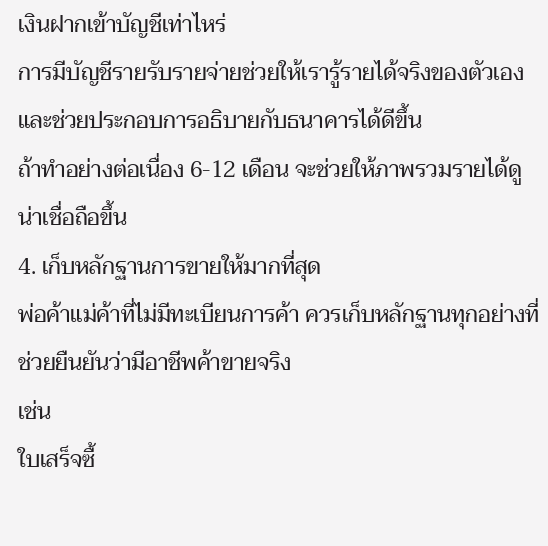เงินฝากเข้าบัญชีเท่าไหร่
การมีบัญชีรายรับรายจ่ายช่วยให้เรารู้รายได้จริงของตัวเอง และช่วยประกอบการอธิบายกับธนาคารได้ดีขึ้น
ถ้าทำอย่างต่อเนื่อง 6-12 เดือน จะช่วยให้ภาพรวมรายได้ดูน่าเชื่อถือขึ้น
4. เก็บหลักฐานการขายให้มากที่สุด
พ่อค้าแม่ค้าที่ไม่มีทะเบียนการค้า ควรเก็บหลักฐานทุกอย่างที่ช่วยยืนยันว่ามีอาชีพค้าขายจริง
เช่น
ใบเสร็จซื้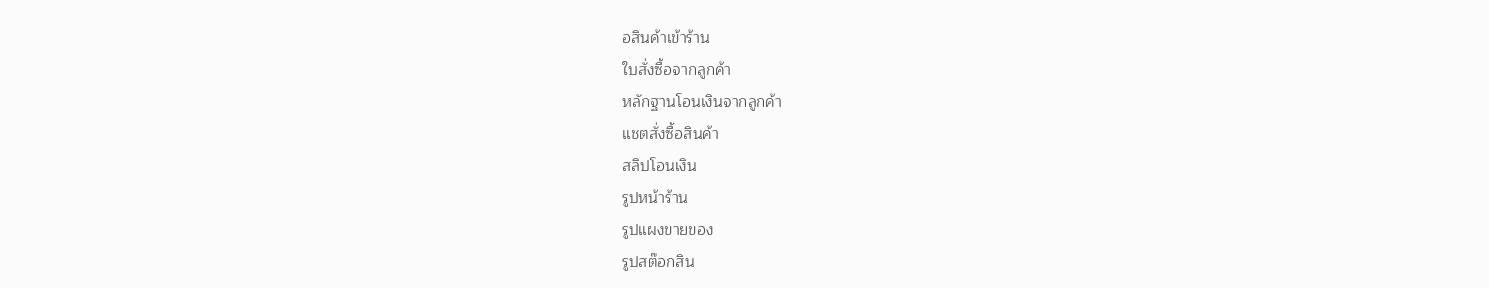อสินค้าเข้าร้าน
ใบสั่งซื้อจากลูกค้า
หลักฐานโอนเงินจากลูกค้า
แชตสั่งซื้อสินค้า
สลิปโอนเงิน
รูปหน้าร้าน
รูปแผงขายของ
รูปสต๊อกสิน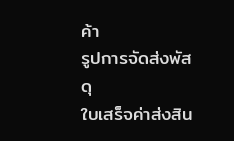ค้า
รูปการจัดส่งพัสดุ
ใบเสร็จค่าส่งสิน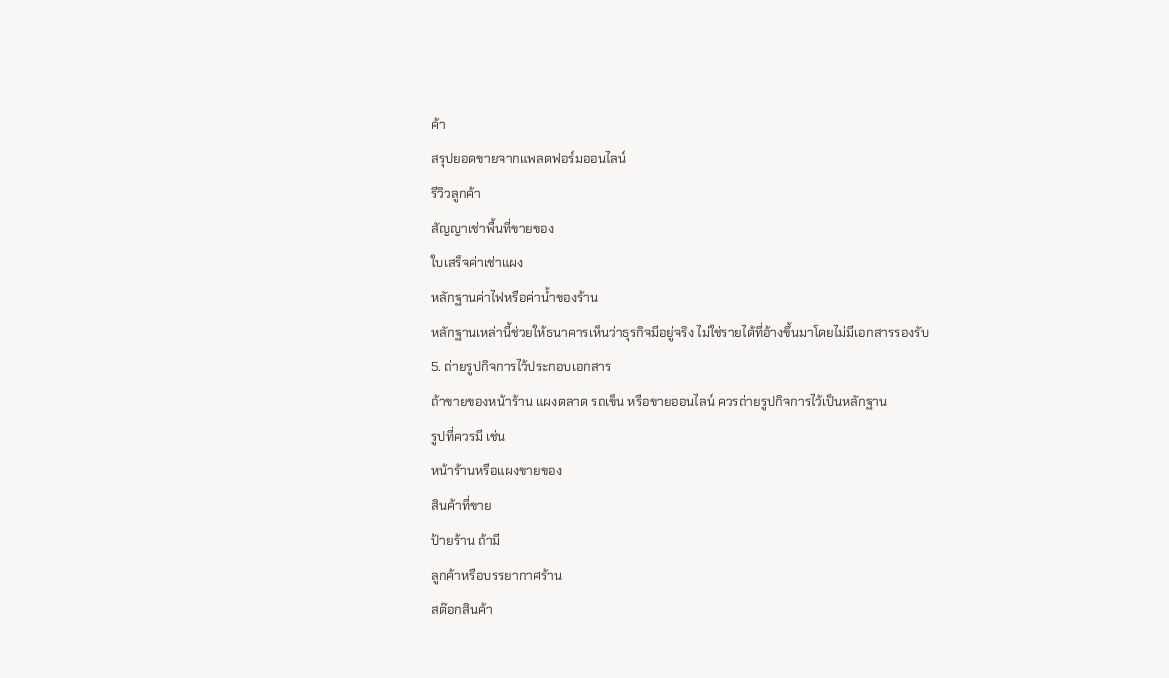ค้า
สรุปยอดขายจากแพลตฟอร์มออนไลน์
รีวิวลูกค้า
สัญญาเช่าพื้นที่ขายของ
ใบเสร็จค่าเช่าแผง
หลักฐานค่าไฟหรือค่าน้ำของร้าน
หลักฐานเหล่านี้ช่วยให้ธนาคารเห็นว่าธุรกิจมีอยู่จริง ไม่ใช่รายได้ที่อ้างขึ้นมาโดยไม่มีเอกสารรองรับ
5. ถ่ายรูปกิจการไว้ประกอบเอกสาร
ถ้าขายของหน้าร้าน แผงตลาด รถเข็น หรือขายออนไลน์ ควรถ่ายรูปกิจการไว้เป็นหลักฐาน
รูปที่ควรมี เช่น
หน้าร้านหรือแผงขายของ
สินค้าที่ขาย
ป้ายร้าน ถ้ามี
ลูกค้าหรือบรรยากาศร้าน
สต๊อกสินค้า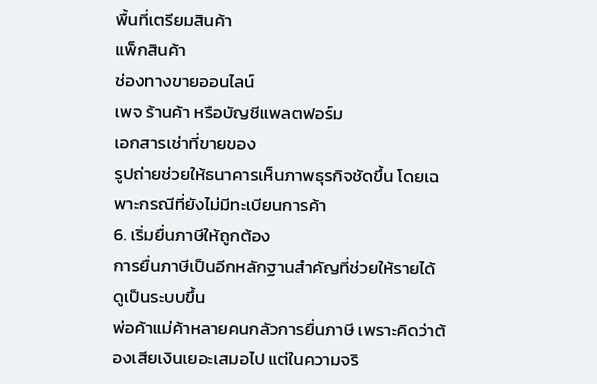พื้นที่เตรียมสินค้า
แพ็กสินค้า
ช่องทางขายออนไลน์
เพจ ร้านค้า หรือบัญชีแพลตฟอร์ม
เอกสารเช่าที่ขายของ
รูปถ่ายช่วยให้ธนาคารเห็นภาพธุรกิจชัดขึ้น โดยเฉพาะกรณีที่ยังไม่มีทะเบียนการค้า
6. เริ่มยื่นภาษีให้ถูกต้อง
การยื่นภาษีเป็นอีกหลักฐานสำคัญที่ช่วยให้รายได้ดูเป็นระบบขึ้น
พ่อค้าแม่ค้าหลายคนกลัวการยื่นภาษี เพราะคิดว่าต้องเสียเงินเยอะเสมอไป แต่ในความจริ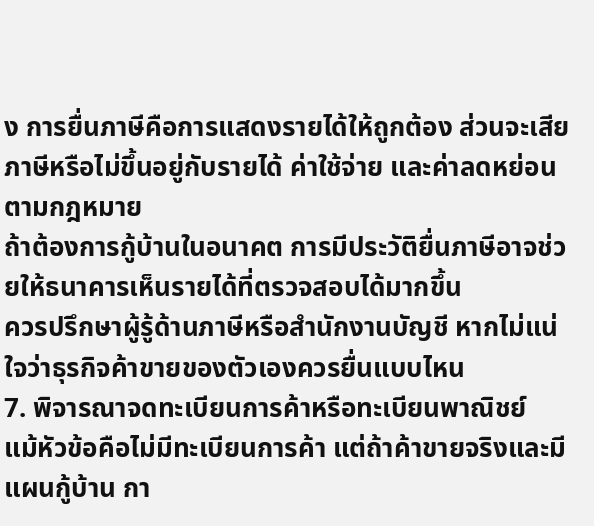ง การยื่นภาษีคือการแสดงรายได้ให้ถูกต้อง ส่วนจะเสียภาษีหรือไม่ขึ้นอยู่กับรายได้ ค่าใช้จ่าย และค่าลดหย่อนตามกฎหมาย
ถ้าต้องการกู้บ้านในอนาคต การมีประวัติยื่นภาษีอาจช่วยให้ธนาคารเห็นรายได้ที่ตรวจสอบได้มากขึ้น
ควรปรึกษาผู้รู้ด้านภาษีหรือสำนักงานบัญชี หากไม่แน่ใจว่าธุรกิจค้าขายของตัวเองควรยื่นแบบไหน
7. พิจารณาจดทะเบียนการค้าหรือทะเบียนพาณิชย์
แม้หัวข้อคือไม่มีทะเบียนการค้า แต่ถ้าค้าขายจริงและมีแผนกู้บ้าน กา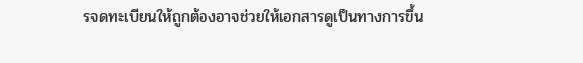รจดทะเบียนให้ถูกต้องอาจช่วยให้เอกสารดูเป็นทางการขึ้น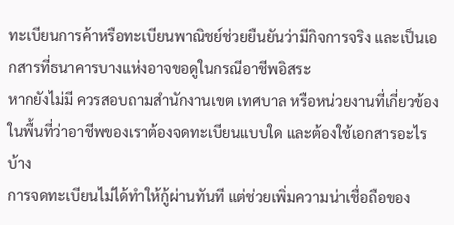ทะเบียนการค้าหรือทะเบียนพาณิชย์ช่วยยืนยันว่ามีกิจการจริง และเป็นเอกสารที่ธนาคารบางแห่งอาจขอดูในกรณีอาชีพอิสระ
หากยังไม่มี ควรสอบถามสำนักงานเขต เทศบาล หรือหน่วยงานที่เกี่ยวข้องในพื้นที่ว่าอาชีพของเราต้องจดทะเบียนแบบใด และต้องใช้เอกสารอะไรบ้าง
การจดทะเบียนไม่ได้ทำให้กู้ผ่านทันที แต่ช่วยเพิ่มความน่าเชื่อถือของ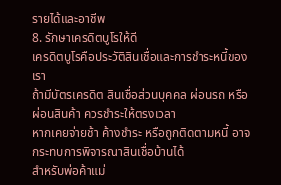รายได้และอาชีพ
8. รักษาเครดิตบูโรให้ดี
เครดิตบูโรคือประวัติสินเชื่อและการชำระหนี้ของเรา
ถ้ามีบัตรเครดิต สินเชื่อส่วนบุคคล ผ่อนรถ หรือผ่อนสินค้า ควรชำระให้ตรงเวลา
หากเคยจ่ายช้า ค้างชำระ หรือถูกติดตามหนี้ อาจกระทบการพิจารณาสินเชื่อบ้านได้
สำหรับพ่อค้าแม่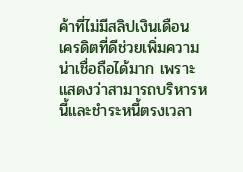ค้าที่ไม่มีสลิปเงินเดือน เครดิตที่ดีช่วยเพิ่มความน่าเชื่อถือได้มาก เพราะแสดงว่าสามารถบริหารหนี้และชำระหนี้ตรงเวลา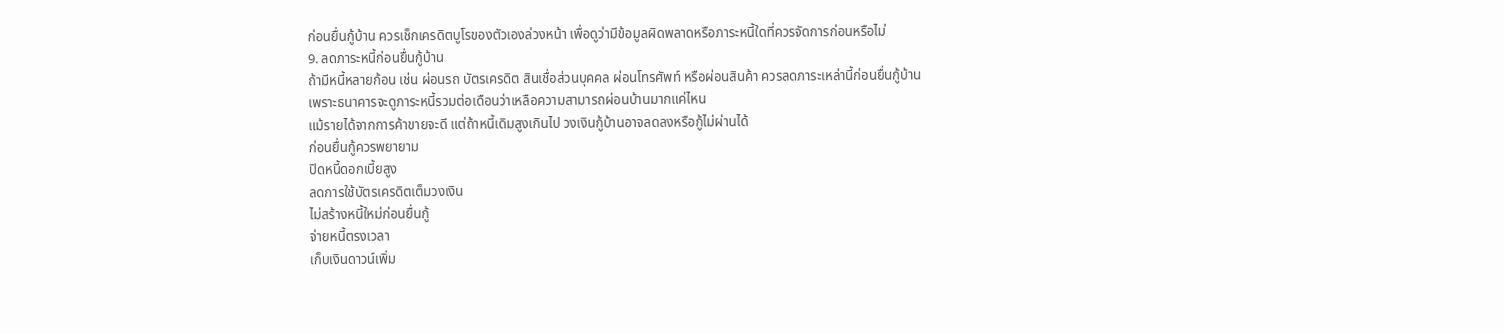ก่อนยื่นกู้บ้าน ควรเช็กเครดิตบูโรของตัวเองล่วงหน้า เพื่อดูว่ามีข้อมูลผิดพลาดหรือภาระหนี้ใดที่ควรจัดการก่อนหรือไม่
9. ลดภาระหนี้ก่อนยื่นกู้บ้าน
ถ้ามีหนี้หลายก้อน เช่น ผ่อนรถ บัตรเครดิต สินเชื่อส่วนบุคคล ผ่อนโทรศัพท์ หรือผ่อนสินค้า ควรลดภาระเหล่านี้ก่อนยื่นกู้บ้าน
เพราะธนาคารจะดูภาระหนี้รวมต่อเดือนว่าเหลือความสามารถผ่อนบ้านมากแค่ไหน
แม้รายได้จากการค้าขายจะดี แต่ถ้าหนี้เดิมสูงเกินไป วงเงินกู้บ้านอาจลดลงหรือกู้ไม่ผ่านได้
ก่อนยื่นกู้ควรพยายาม
ปิดหนี้ดอกเบี้ยสูง
ลดการใช้บัตรเครดิตเต็มวงเงิน
ไม่สร้างหนี้ใหม่ก่อนยื่นกู้
จ่ายหนี้ตรงเวลา
เก็บเงินดาวน์เพิ่ม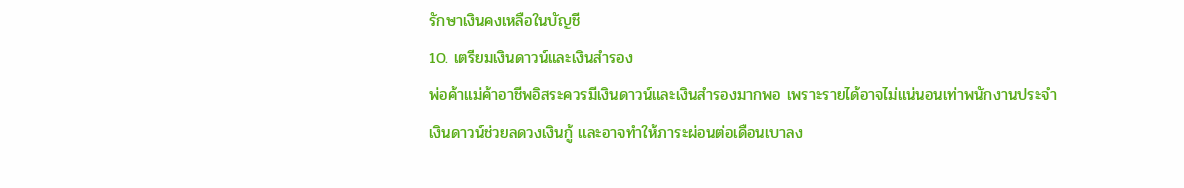รักษาเงินคงเหลือในบัญชี
10. เตรียมเงินดาวน์และเงินสำรอง
พ่อค้าแม่ค้าอาชีพอิสระควรมีเงินดาวน์และเงินสำรองมากพอ เพราะรายได้อาจไม่แน่นอนเท่าพนักงานประจำ
เงินดาวน์ช่วยลดวงเงินกู้ และอาจทำให้ภาระผ่อนต่อเดือนเบาลง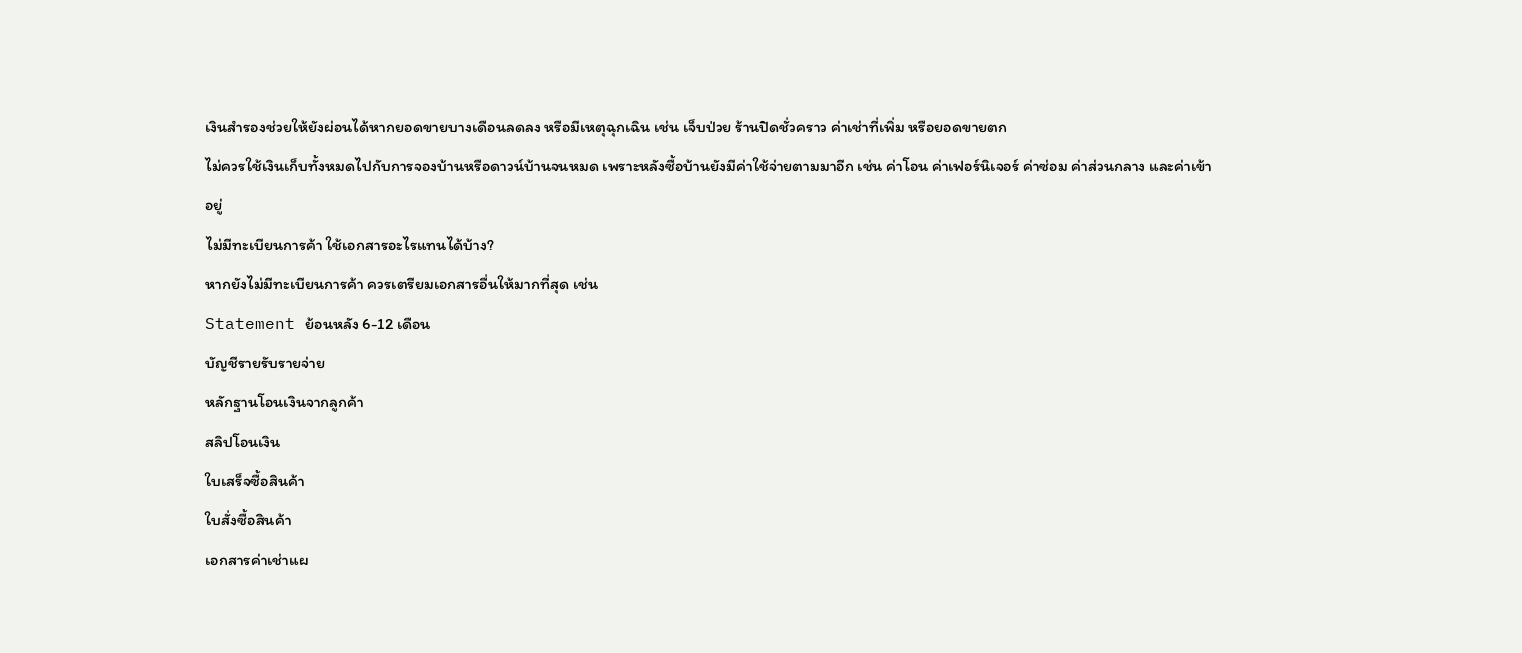เงินสำรองช่วยให้ยังผ่อนได้หากยอดขายบางเดือนลดลง หรือมีเหตุฉุกเฉิน เช่น เจ็บป่วย ร้านปิดชั่วคราว ค่าเช่าที่เพิ่ม หรือยอดขายตก
ไม่ควรใช้เงินเก็บทั้งหมดไปกับการจองบ้านหรือดาวน์บ้านจนหมด เพราะหลังซื้อบ้านยังมีค่าใช้จ่ายตามมาอีก เช่น ค่าโอน ค่าเฟอร์นิเจอร์ ค่าซ่อม ค่าส่วนกลาง และค่าเข้าอยู่
ไม่มีทะเบียนการค้า ใช้เอกสารอะไรแทนได้บ้าง?
หากยังไม่มีทะเบียนการค้า ควรเตรียมเอกสารอื่นให้มากที่สุด เช่น
Statement ย้อนหลัง 6-12 เดือน
บัญชีรายรับรายจ่าย
หลักฐานโอนเงินจากลูกค้า
สลิปโอนเงิน
ใบเสร็จซื้อสินค้า
ใบสั่งซื้อสินค้า
เอกสารค่าเช่าแผ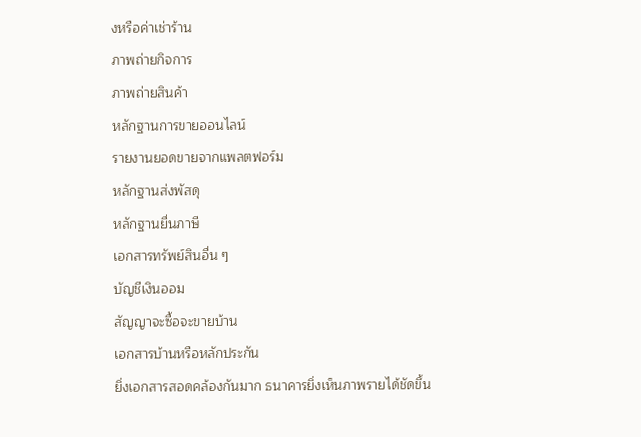งหรือค่าเช่าร้าน
ภาพถ่ายกิจการ
ภาพถ่ายสินค้า
หลักฐานการขายออนไลน์
รายงานยอดขายจากแพลตฟอร์ม
หลักฐานส่งพัสดุ
หลักฐานยื่นภาษี
เอกสารทรัพย์สินอื่น ๆ
บัญชีเงินออม
สัญญาจะซื้อจะขายบ้าน
เอกสารบ้านหรือหลักประกัน
ยิ่งเอกสารสอดคล้องกันมาก ธนาคารยิ่งเห็นภาพรายได้ชัดขึ้น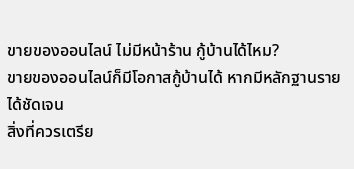ขายของออนไลน์ ไม่มีหน้าร้าน กู้บ้านได้ไหม?
ขายของออนไลน์ก็มีโอกาสกู้บ้านได้ หากมีหลักฐานรายได้ชัดเจน
สิ่งที่ควรเตรีย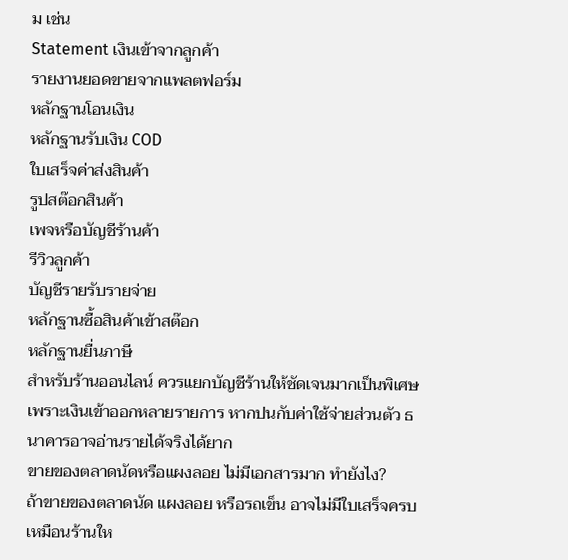ม เช่น
Statement เงินเข้าจากลูกค้า
รายงานยอดขายจากแพลตฟอร์ม
หลักฐานโอนเงิน
หลักฐานรับเงิน COD
ใบเสร็จค่าส่งสินค้า
รูปสต๊อกสินค้า
เพจหรือบัญชีร้านค้า
รีวิวลูกค้า
บัญชีรายรับรายจ่าย
หลักฐานซื้อสินค้าเข้าสต๊อก
หลักฐานยื่นภาษี
สำหรับร้านออนไลน์ ควรแยกบัญชีร้านให้ชัดเจนมากเป็นพิเศษ เพราะเงินเข้าออกหลายรายการ หากปนกับค่าใช้จ่ายส่วนตัว ธนาคารอาจอ่านรายได้จริงได้ยาก
ขายของตลาดนัดหรือแผงลอย ไม่มีเอกสารมาก ทำยังไง?
ถ้าขายของตลาดนัด แผงลอย หรือรถเข็น อาจไม่มีใบเสร็จครบเหมือนร้านให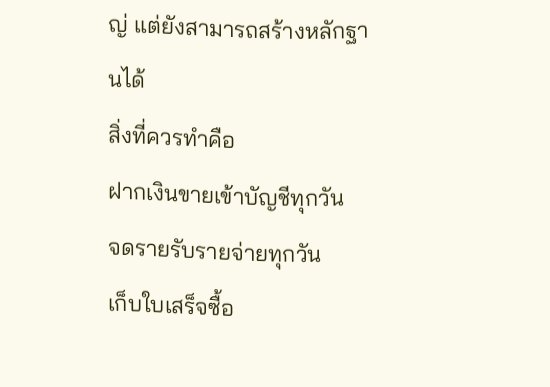ญ่ แต่ยังสามารถสร้างหลักฐานได้
สิ่งที่ควรทำคือ
ฝากเงินขายเข้าบัญชีทุกวัน
จดรายรับรายจ่ายทุกวัน
เก็บใบเสร็จซื้อ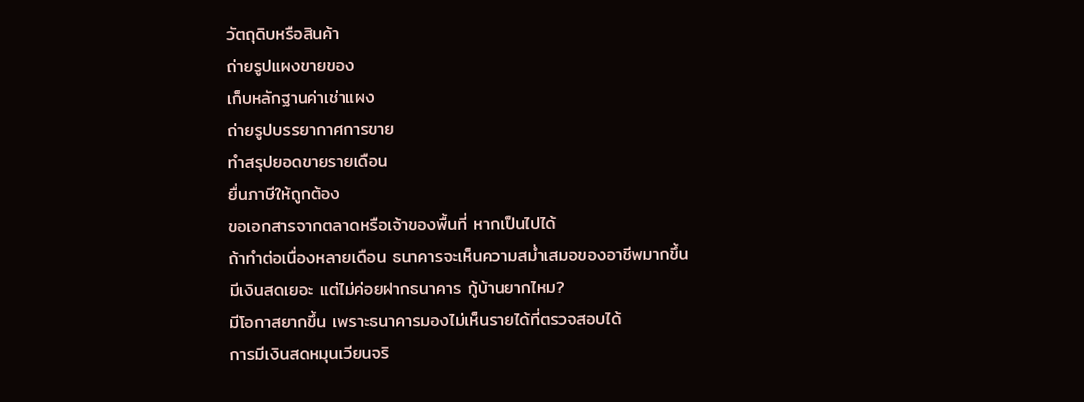วัตถุดิบหรือสินค้า
ถ่ายรูปแผงขายของ
เก็บหลักฐานค่าเช่าแผง
ถ่ายรูปบรรยากาศการขาย
ทำสรุปยอดขายรายเดือน
ยื่นภาษีให้ถูกต้อง
ขอเอกสารจากตลาดหรือเจ้าของพื้นที่ หากเป็นไปได้
ถ้าทำต่อเนื่องหลายเดือน ธนาคารจะเห็นความสม่ำเสมอของอาชีพมากขึ้น
มีเงินสดเยอะ แต่ไม่ค่อยฝากธนาคาร กู้บ้านยากไหม?
มีโอกาสยากขึ้น เพราะธนาคารมองไม่เห็นรายได้ที่ตรวจสอบได้
การมีเงินสดหมุนเวียนจริ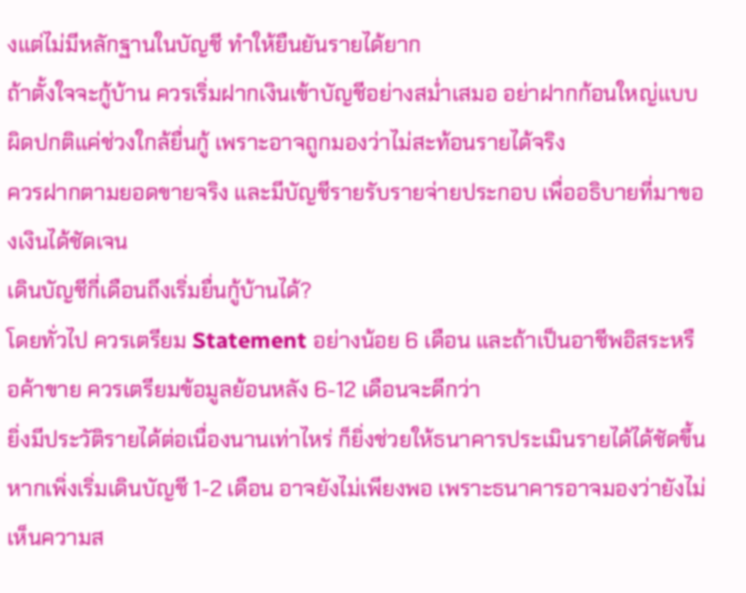งแต่ไม่มีหลักฐานในบัญชี ทำให้ยืนยันรายได้ยาก
ถ้าตั้งใจจะกู้บ้าน ควรเริ่มฝากเงินเข้าบัญชีอย่างสม่ำเสมอ อย่าฝากก้อนใหญ่แบบผิดปกติแค่ช่วงใกล้ยื่นกู้ เพราะอาจถูกมองว่าไม่สะท้อนรายได้จริง
ควรฝากตามยอดขายจริง และมีบัญชีรายรับรายจ่ายประกอบ เพื่ออธิบายที่มาของเงินได้ชัดเจน
เดินบัญชีกี่เดือนถึงเริ่มยื่นกู้บ้านได้?
โดยทั่วไป ควรเตรียม Statement อย่างน้อย 6 เดือน และถ้าเป็นอาชีพอิสระหรือค้าขาย ควรเตรียมข้อมูลย้อนหลัง 6-12 เดือนจะดีกว่า
ยิ่งมีประวัติรายได้ต่อเนื่องนานเท่าไหร่ ก็ยิ่งช่วยให้ธนาคารประเมินรายได้ได้ชัดขึ้น
หากเพิ่งเริ่มเดินบัญชี 1-2 เดือน อาจยังไม่เพียงพอ เพราะธนาคารอาจมองว่ายังไม่เห็นความส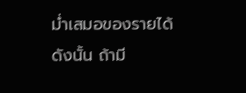ม่ำเสมอของรายได้
ดังนั้น ถ้ามี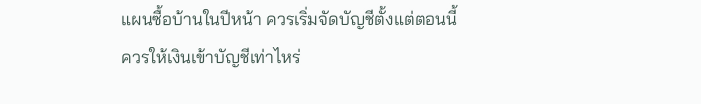แผนซื้อบ้านในปีหน้า ควรเริ่มจัดบัญชีตั้งแต่ตอนนี้
ควรให้เงินเข้าบัญชีเท่าไหร่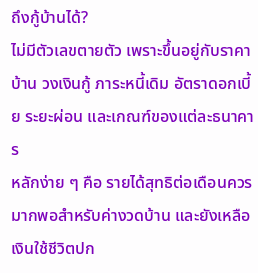ถึงกู้บ้านได้?
ไม่มีตัวเลขตายตัว เพราะขึ้นอยู่กับราคาบ้าน วงเงินกู้ ภาระหนี้เดิม อัตราดอกเบี้ย ระยะผ่อน และเกณฑ์ของแต่ละธนาคาร
หลักง่าย ๆ คือ รายได้สุทธิต่อเดือนควรมากพอสำหรับค่างวดบ้าน และยังเหลือเงินใช้ชีวิตปก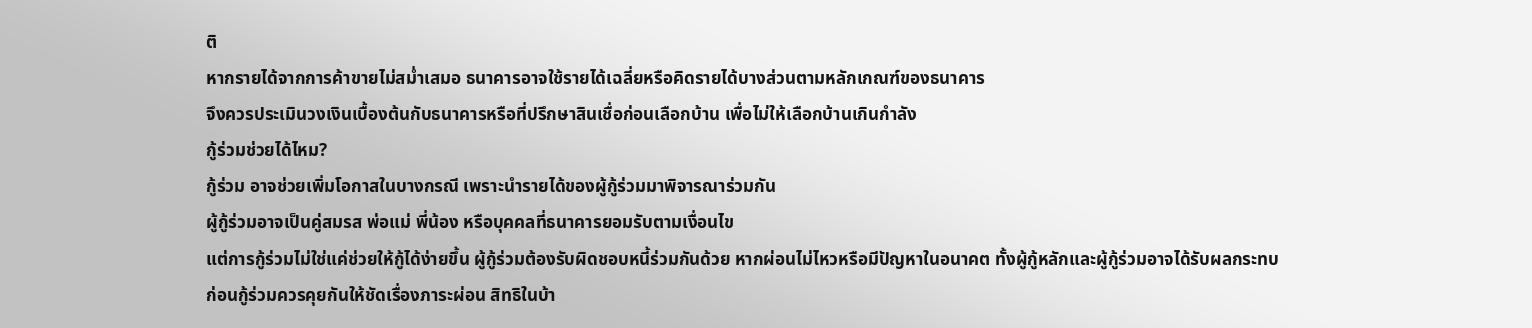ติ
หากรายได้จากการค้าขายไม่สม่ำเสมอ ธนาคารอาจใช้รายได้เฉลี่ยหรือคิดรายได้บางส่วนตามหลักเกณฑ์ของธนาคาร
จึงควรประเมินวงเงินเบื้องต้นกับธนาคารหรือที่ปรึกษาสินเชื่อก่อนเลือกบ้าน เพื่อไม่ให้เลือกบ้านเกินกำลัง
กู้ร่วมช่วยได้ไหม?
กู้ร่วม อาจช่วยเพิ่มโอกาสในบางกรณี เพราะนำรายได้ของผู้กู้ร่วมมาพิจารณาร่วมกัน
ผู้กู้ร่วมอาจเป็นคู่สมรส พ่อแม่ พี่น้อง หรือบุคคลที่ธนาคารยอมรับตามเงื่อนไข
แต่การกู้ร่วมไม่ใช่แค่ช่วยให้กู้ได้ง่ายขึ้น ผู้กู้ร่วมต้องรับผิดชอบหนี้ร่วมกันด้วย หากผ่อนไม่ไหวหรือมีปัญหาในอนาคต ทั้งผู้กู้หลักและผู้กู้ร่วมอาจได้รับผลกระทบ
ก่อนกู้ร่วมควรคุยกันให้ชัดเรื่องภาระผ่อน สิทธิในบ้า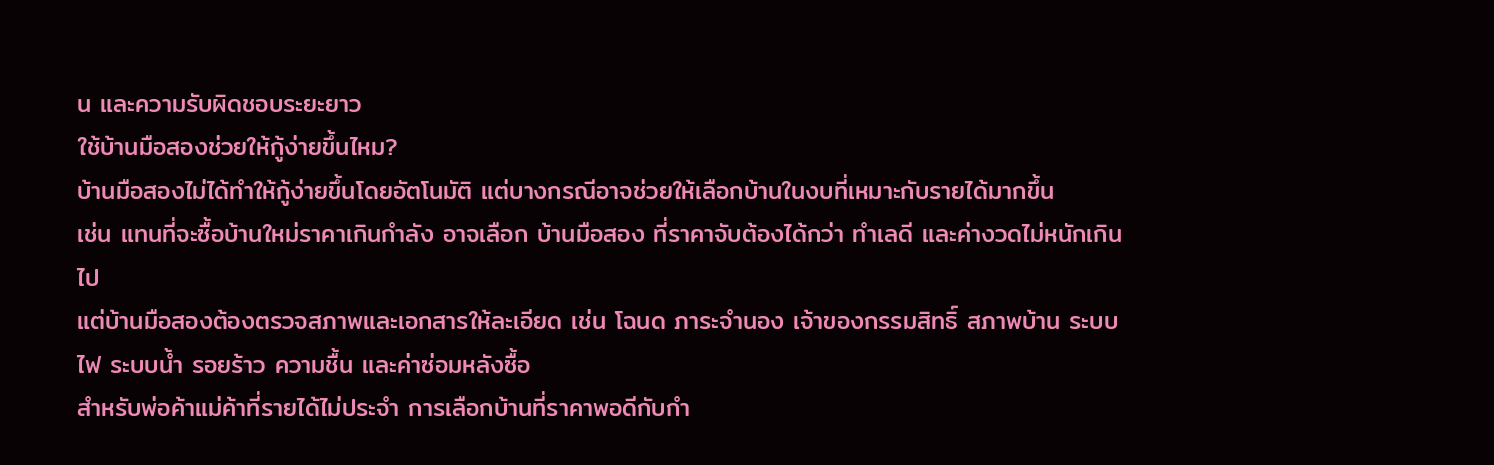น และความรับผิดชอบระยะยาว
ใช้บ้านมือสองช่วยให้กู้ง่ายขึ้นไหม?
บ้านมือสองไม่ได้ทำให้กู้ง่ายขึ้นโดยอัตโนมัติ แต่บางกรณีอาจช่วยให้เลือกบ้านในงบที่เหมาะกับรายได้มากขึ้น
เช่น แทนที่จะซื้อบ้านใหม่ราคาเกินกำลัง อาจเลือก บ้านมือสอง ที่ราคาจับต้องได้กว่า ทำเลดี และค่างวดไม่หนักเกินไป
แต่บ้านมือสองต้องตรวจสภาพและเอกสารให้ละเอียด เช่น โฉนด ภาระจำนอง เจ้าของกรรมสิทธิ์ สภาพบ้าน ระบบไฟ ระบบน้ำ รอยร้าว ความชื้น และค่าซ่อมหลังซื้อ
สำหรับพ่อค้าแม่ค้าที่รายได้ไม่ประจำ การเลือกบ้านที่ราคาพอดีกับกำ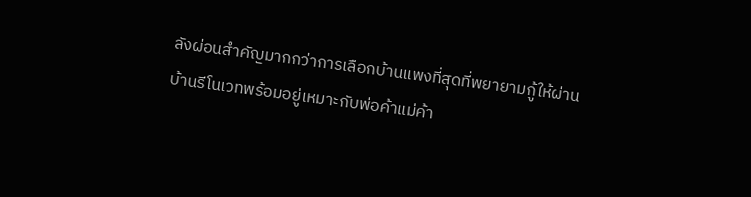ลังผ่อนสำคัญมากกว่าการเลือกบ้านแพงที่สุดที่พยายามกู้ให้ผ่าน
บ้านรีโนเวทพร้อมอยู่เหมาะกับพ่อค้าแม่ค้า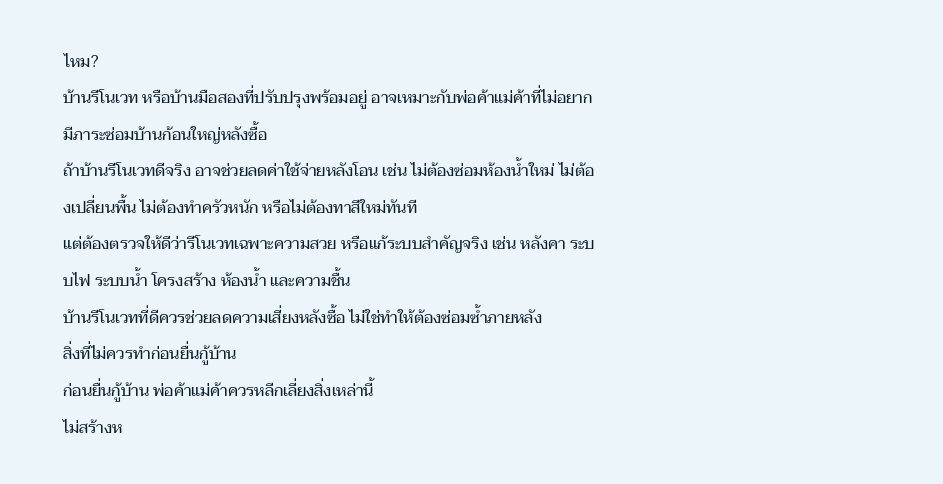ไหม?
บ้านรีโนเวท หรือบ้านมือสองที่ปรับปรุงพร้อมอยู่ อาจเหมาะกับพ่อค้าแม่ค้าที่ไม่อยากมีภาระซ่อมบ้านก้อนใหญ่หลังซื้อ
ถ้าบ้านรีโนเวทดีจริง อาจช่วยลดค่าใช้จ่ายหลังโอน เช่น ไม่ต้องซ่อมห้องน้ำใหม่ ไม่ต้องเปลี่ยนพื้น ไม่ต้องทำครัวหนัก หรือไม่ต้องทาสีใหม่ทันที
แต่ต้องตรวจให้ดีว่ารีโนเวทเฉพาะความสวย หรือแก้ระบบสำคัญจริง เช่น หลังคา ระบบไฟ ระบบน้ำ โครงสร้าง ห้องน้ำ และความชื้น
บ้านรีโนเวทที่ดีควรช่วยลดความเสี่ยงหลังซื้อ ไม่ใช่ทำให้ต้องซ่อมซ้ำภายหลัง
สิ่งที่ไม่ควรทำก่อนยื่นกู้บ้าน
ก่อนยื่นกู้บ้าน พ่อค้าแม่ค้าควรหลีกเลี่ยงสิ่งเหล่านี้
ไม่สร้างห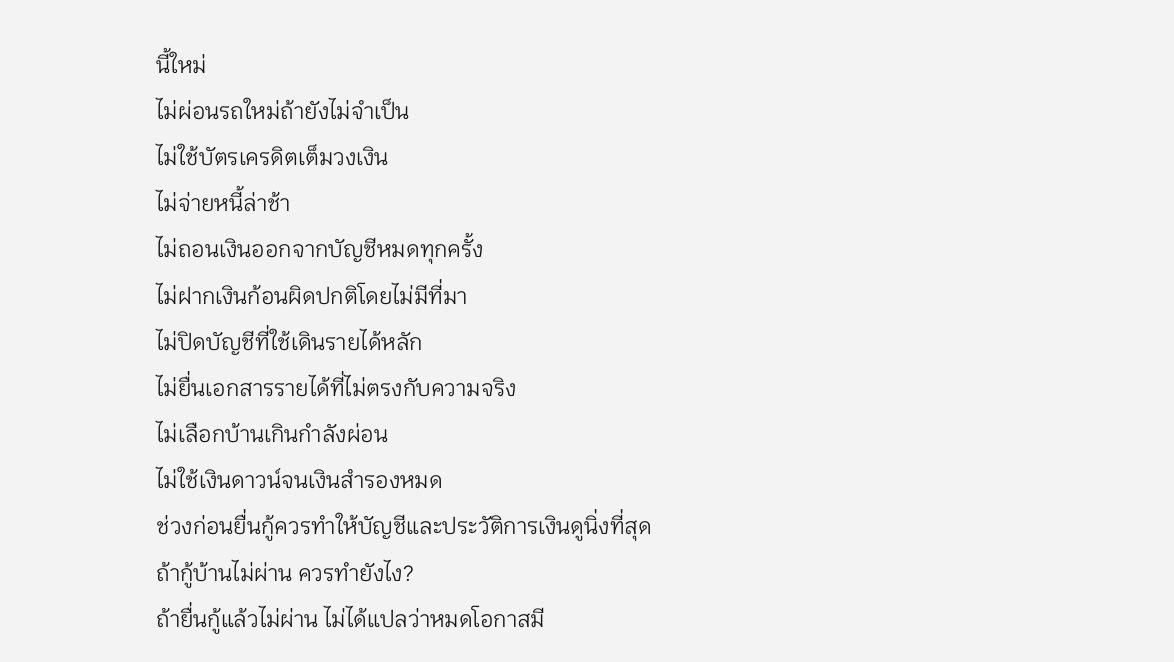นี้ใหม่
ไม่ผ่อนรถใหม่ถ้ายังไม่จำเป็น
ไม่ใช้บัตรเครดิตเต็มวงเงิน
ไม่จ่ายหนี้ล่าช้า
ไม่ถอนเงินออกจากบัญชีหมดทุกครั้ง
ไม่ฝากเงินก้อนผิดปกติโดยไม่มีที่มา
ไม่ปิดบัญชีที่ใช้เดินรายได้หลัก
ไม่ยื่นเอกสารรายได้ที่ไม่ตรงกับความจริง
ไม่เลือกบ้านเกินกำลังผ่อน
ไม่ใช้เงินดาวน์จนเงินสำรองหมด
ช่วงก่อนยื่นกู้ควรทำให้บัญชีและประวัติการเงินดูนิ่งที่สุด
ถ้ากู้บ้านไม่ผ่าน ควรทำยังไง?
ถ้ายื่นกู้แล้วไม่ผ่าน ไม่ได้แปลว่าหมดโอกาสมี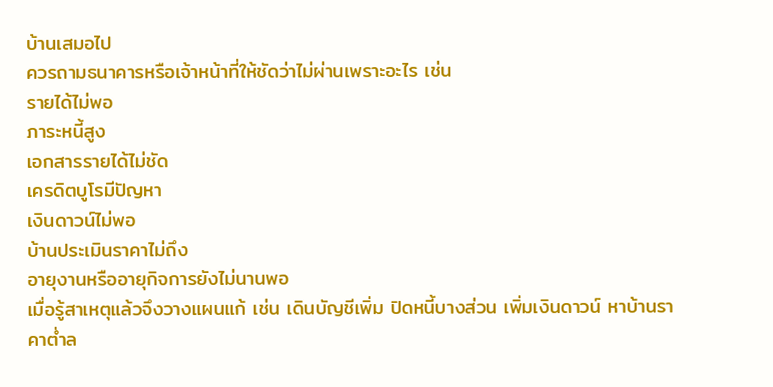บ้านเสมอไป
ควรถามธนาคารหรือเจ้าหน้าที่ให้ชัดว่าไม่ผ่านเพราะอะไร เช่น
รายได้ไม่พอ
ภาระหนี้สูง
เอกสารรายได้ไม่ชัด
เครดิตบูโรมีปัญหา
เงินดาวน์ไม่พอ
บ้านประเมินราคาไม่ถึง
อายุงานหรืออายุกิจการยังไม่นานพอ
เมื่อรู้สาเหตุแล้วจึงวางแผนแก้ เช่น เดินบัญชีเพิ่ม ปิดหนี้บางส่วน เพิ่มเงินดาวน์ หาบ้านราคาต่ำล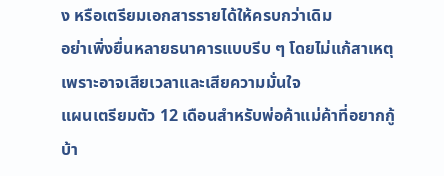ง หรือเตรียมเอกสารรายได้ให้ครบกว่าเดิม
อย่าเพิ่งยื่นหลายธนาคารแบบรีบ ๆ โดยไม่แก้สาเหตุ เพราะอาจเสียเวลาและเสียความมั่นใจ
แผนเตรียมตัว 12 เดือนสำหรับพ่อค้าแม่ค้าที่อยากกู้บ้า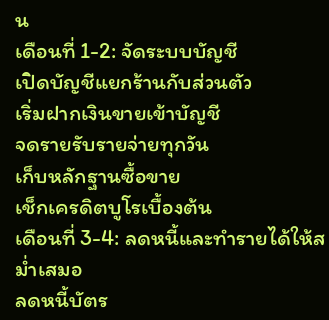น
เดือนที่ 1-2: จัดระบบบัญชี
เปิดบัญชีแยกร้านกับส่วนตัว
เริ่มฝากเงินขายเข้าบัญชี
จดรายรับรายจ่ายทุกวัน
เก็บหลักฐานซื้อขาย
เช็กเครดิตบูโรเบื้องต้น
เดือนที่ 3-4: ลดหนี้และทำรายได้ให้สม่ำเสมอ
ลดหนี้บัตร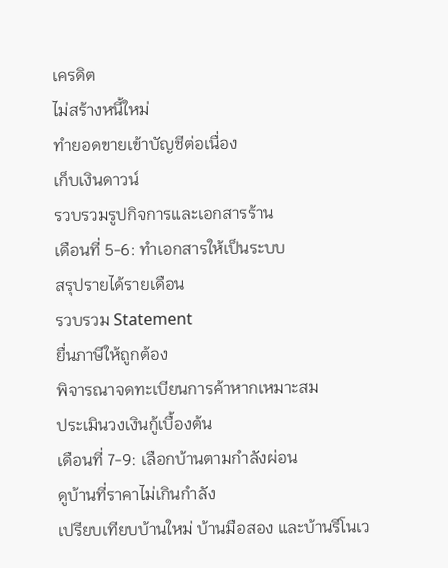เครดิต
ไม่สร้างหนี้ใหม่
ทำยอดขายเข้าบัญชีต่อเนื่อง
เก็บเงินดาวน์
รวบรวมรูปกิจการและเอกสารร้าน
เดือนที่ 5-6: ทำเอกสารให้เป็นระบบ
สรุปรายได้รายเดือน
รวบรวม Statement
ยื่นภาษีให้ถูกต้อง
พิจารณาจดทะเบียนการค้าหากเหมาะสม
ประเมินวงเงินกู้เบื้องต้น
เดือนที่ 7-9: เลือกบ้านตามกำลังผ่อน
ดูบ้านที่ราคาไม่เกินกำลัง
เปรียบเทียบบ้านใหม่ บ้านมือสอง และบ้านรีโนเว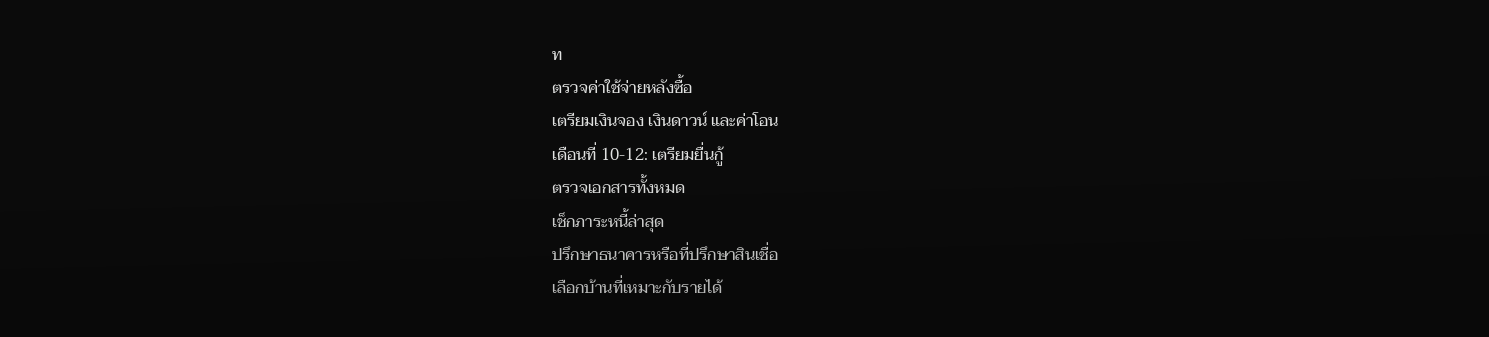ท
ตรวจค่าใช้จ่ายหลังซื้อ
เตรียมเงินจอง เงินดาวน์ และค่าโอน
เดือนที่ 10-12: เตรียมยื่นกู้
ตรวจเอกสารทั้งหมด
เช็กภาระหนี้ล่าสุด
ปรึกษาธนาคารหรือที่ปรึกษาสินเชื่อ
เลือกบ้านที่เหมาะกับรายได้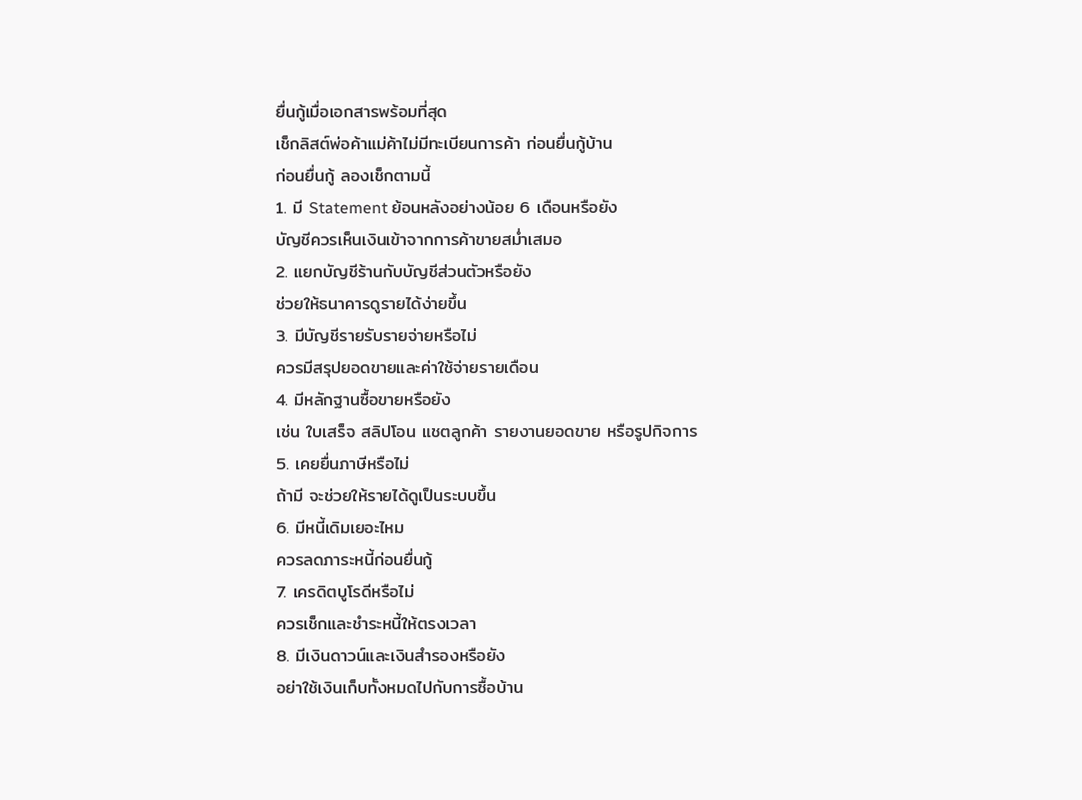ยื่นกู้เมื่อเอกสารพร้อมที่สุด
เช็กลิสต์พ่อค้าแม่ค้าไม่มีทะเบียนการค้า ก่อนยื่นกู้บ้าน
ก่อนยื่นกู้ ลองเช็กตามนี้
1. มี Statement ย้อนหลังอย่างน้อย 6 เดือนหรือยัง
บัญชีควรเห็นเงินเข้าจากการค้าขายสม่ำเสมอ
2. แยกบัญชีร้านกับบัญชีส่วนตัวหรือยัง
ช่วยให้ธนาคารดูรายได้ง่ายขึ้น
3. มีบัญชีรายรับรายจ่ายหรือไม่
ควรมีสรุปยอดขายและค่าใช้จ่ายรายเดือน
4. มีหลักฐานซื้อขายหรือยัง
เช่น ใบเสร็จ สลิปโอน แชตลูกค้า รายงานยอดขาย หรือรูปกิจการ
5. เคยยื่นภาษีหรือไม่
ถ้ามี จะช่วยให้รายได้ดูเป็นระบบขึ้น
6. มีหนี้เดิมเยอะไหม
ควรลดภาระหนี้ก่อนยื่นกู้
7. เครดิตบูโรดีหรือไม่
ควรเช็กและชำระหนี้ให้ตรงเวลา
8. มีเงินดาวน์และเงินสำรองหรือยัง
อย่าใช้เงินเก็บทั้งหมดไปกับการซื้อบ้าน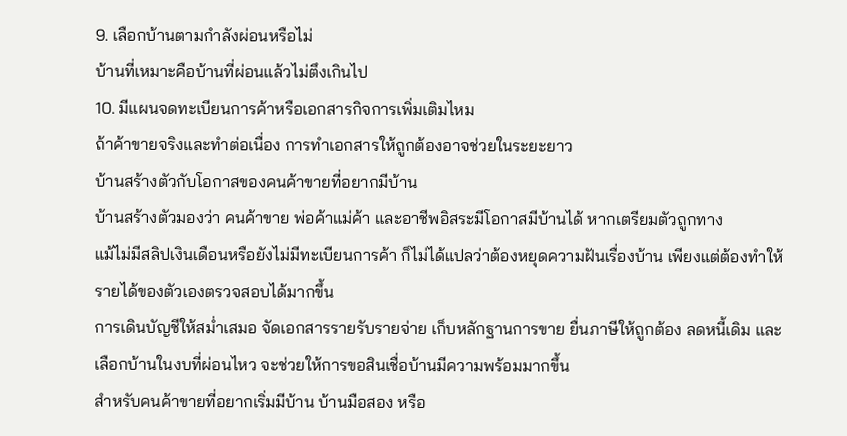9. เลือกบ้านตามกำลังผ่อนหรือไม่
บ้านที่เหมาะคือบ้านที่ผ่อนแล้วไม่ตึงเกินไป
10. มีแผนจดทะเบียนการค้าหรือเอกสารกิจการเพิ่มเติมไหม
ถ้าค้าขายจริงและทำต่อเนื่อง การทำเอกสารให้ถูกต้องอาจช่วยในระยะยาว
บ้านสร้างตัวกับโอกาสของคนค้าขายที่อยากมีบ้าน
บ้านสร้างตัวมองว่า คนค้าขาย พ่อค้าแม่ค้า และอาชีพอิสระมีโอกาสมีบ้านได้ หากเตรียมตัวถูกทาง
แม้ไม่มีสลิปเงินเดือนหรือยังไม่มีทะเบียนการค้า ก็ไม่ได้แปลว่าต้องหยุดความฝันเรื่องบ้าน เพียงแต่ต้องทำให้รายได้ของตัวเองตรวจสอบได้มากขึ้น
การเดินบัญชีให้สม่ำเสมอ จัดเอกสารรายรับรายจ่าย เก็บหลักฐานการขาย ยื่นภาษีให้ถูกต้อง ลดหนี้เดิม และเลือกบ้านในงบที่ผ่อนไหว จะช่วยให้การขอสินเชื่อบ้านมีความพร้อมมากขึ้น
สำหรับคนค้าขายที่อยากเริ่มมีบ้าน บ้านมือสอง หรือ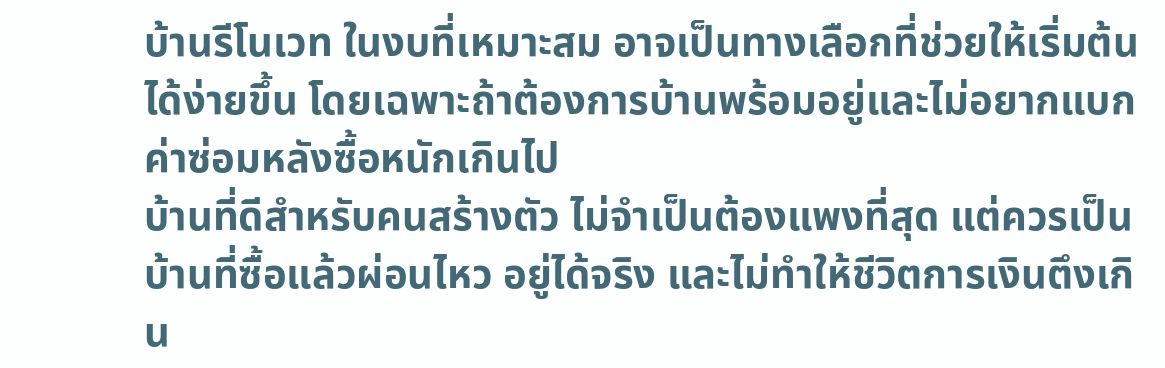บ้านรีโนเวท ในงบที่เหมาะสม อาจเป็นทางเลือกที่ช่วยให้เริ่มต้นได้ง่ายขึ้น โดยเฉพาะถ้าต้องการบ้านพร้อมอยู่และไม่อยากแบกค่าซ่อมหลังซื้อหนักเกินไป
บ้านที่ดีสำหรับคนสร้างตัว ไม่จำเป็นต้องแพงที่สุด แต่ควรเป็นบ้านที่ซื้อแล้วผ่อนไหว อยู่ได้จริง และไม่ทำให้ชีวิตการเงินตึงเกิน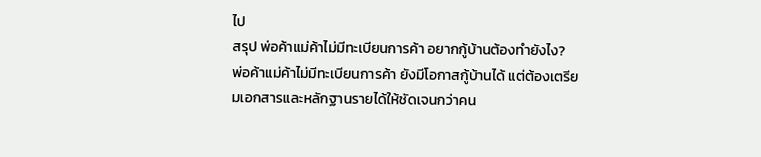ไป
สรุป พ่อค้าแม่ค้าไม่มีทะเบียนการค้า อยากกู้บ้านต้องทำยังไง?
พ่อค้าแม่ค้าไม่มีทะเบียนการค้า ยังมีโอกาสกู้บ้านได้ แต่ต้องเตรียมเอกสารและหลักฐานรายได้ให้ชัดเจนกว่าคน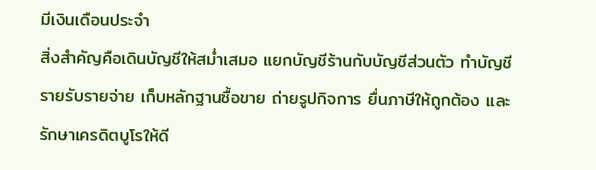มีเงินเดือนประจำ
สิ่งสำคัญคือเดินบัญชีให้สม่ำเสมอ แยกบัญชีร้านกับบัญชีส่วนตัว ทำบัญชีรายรับรายจ่าย เก็บหลักฐานซื้อขาย ถ่ายรูปกิจการ ยื่นภาษีให้ถูกต้อง และรักษาเครดิตบูโรให้ดี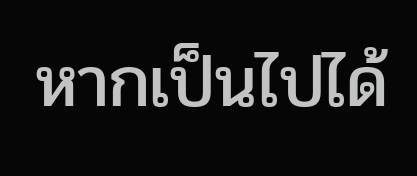หากเป็นไปได้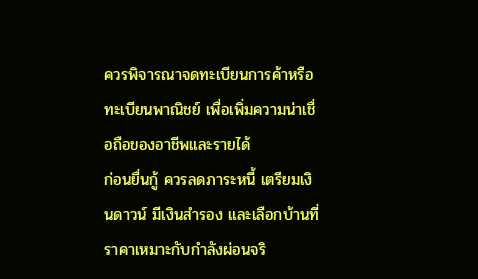ควรพิจารณาจดทะเบียนการค้าหรือทะเบียนพาณิชย์ เพื่อเพิ่มความน่าเชื่อถือของอาชีพและรายได้
ก่อนยื่นกู้ ควรลดภาระหนี้ เตรียมเงินดาวน์ มีเงินสำรอง และเลือกบ้านที่ราคาเหมาะกับกำลังผ่อนจริ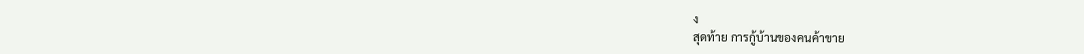ง
สุดท้าย การกู้บ้านของคนค้าขาย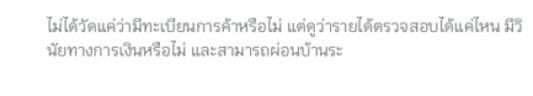ไม่ได้วัดแค่ว่ามีทะเบียนการค้าหรือไม่ แต่ดูว่ารายได้ตรวจสอบได้แค่ไหน มีวินัยทางการเงินหรือไม่ และสามารถผ่อนบ้านระ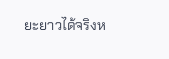ยะยาวได้จริงห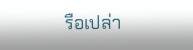รือเปล่า